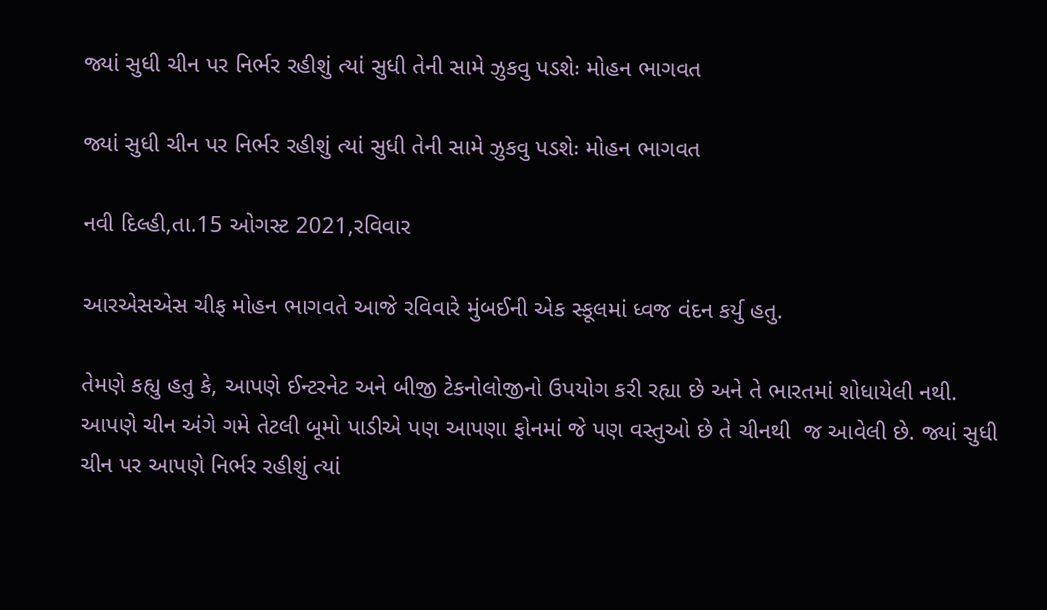જ્યાં સુધી ચીન પર નિર્ભર રહીશું ત્યાં સુધી તેની સામે ઝુકવુ પડશેઃ મોહન ભાગવત

જ્યાં સુધી ચીન પર નિર્ભર રહીશું ત્યાં સુધી તેની સામે ઝુકવુ પડશેઃ મોહન ભાગવત

નવી દિલ્હી,તા.15 ઓગસ્ટ 2021,રવિવાર

આરએસએસ ચીફ મોહન ભાગવતે આજે રવિવારે મુંબઈની એક સ્કૂલમાં ધ્વજ વંદન કર્યુ હતુ.

તેમણે કહ્યુ હતુ કે, આપણે ઈન્ટરનેટ અને બીજી ટેકનોલોજીનો ઉપયોગ કરી રહ્યા છે અને તે ભારતમાં શોધાયેલી નથી. આપણે ચીન અંગે ગમે તેટલી બૂમો પાડીએ પણ આપણા ફોનમાં જે પણ વસ્તુઓ છે તે ચીનથી  જ આવેલી છે. જ્યાં સુધી ચીન પર આપણે નિર્ભર રહીશું ત્યાં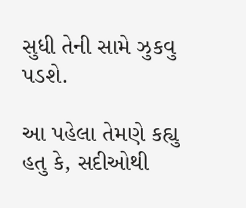સુધી તેની સામે ઝુકવુ પડશે.

આ પહેલા તેમણે કહ્યુ હતુ કે, સદીઓથી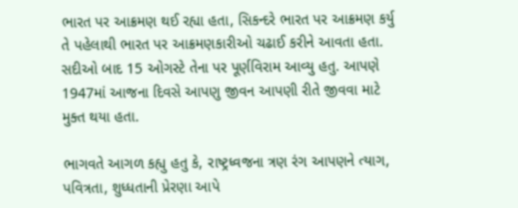ભારત પર આક્રમણ થઈ રહ્યા હતા, સિકન્દરે ભારત પર આક્રમણ કર્યુ તે પહેલાથી ભારત પર આક્રમણકારીઓ ચઢાઈ કરીને આવતા હતા. સદીઓ બાદ 15 ઓગસ્ટે તેના પર પૂર્ણવિરામ આવ્યુ હતુ. આપણે 1947માં આજના દિવસે આપણુ જીવન આપણી રીતે જીવવા માટે મુક્ત થયા હતા.

ભાગવતે આગળ કહ્યુ હતુ કે, રાષ્ટ્રધ્વજના ત્રણ રંગ આપણને ત્યાગ, પવિત્રતા, શુધ્ધતાની પ્રેરણા આપે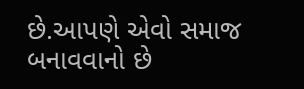છે.આપણે એવો સમાજ બનાવવાનો છે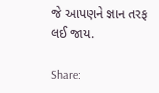જે આપણને જ્ઞાન તરફ લઈ જાય.

Share: